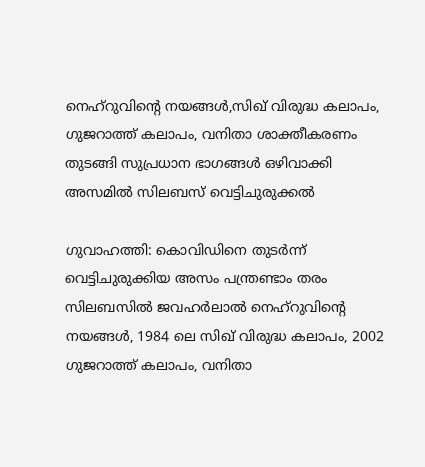നെഹ്റുവിന്റെ നയങ്ങള്‍,സിഖ് വിരുദ്ധ കലാപം, ഗുജറാത്ത് കലാപം, വനിതാ ശാക്തീകരണം തുടങ്ങി സുപ്രധാന ഭാഗങ്ങള്‍ ഒഴിവാക്കി അസമില്‍ സിലബസ് വെട്ടിചുരുക്കല്‍

ഗുവാഹത്തി: കൊവിഡിനെ തുടര്‍ന്ന് വെട്ടിചുരുക്കിയ അസം പന്ത്രണ്ടാം തരം സിലബസില്‍ ജവഹര്‍ലാല്‍ നെഹ്റുവിന്റെ നയങ്ങള്‍, 1984 ലെ സിഖ് വിരുദ്ധ കലാപം, 2002 ഗുജറാത്ത് കലാപം, വനിതാ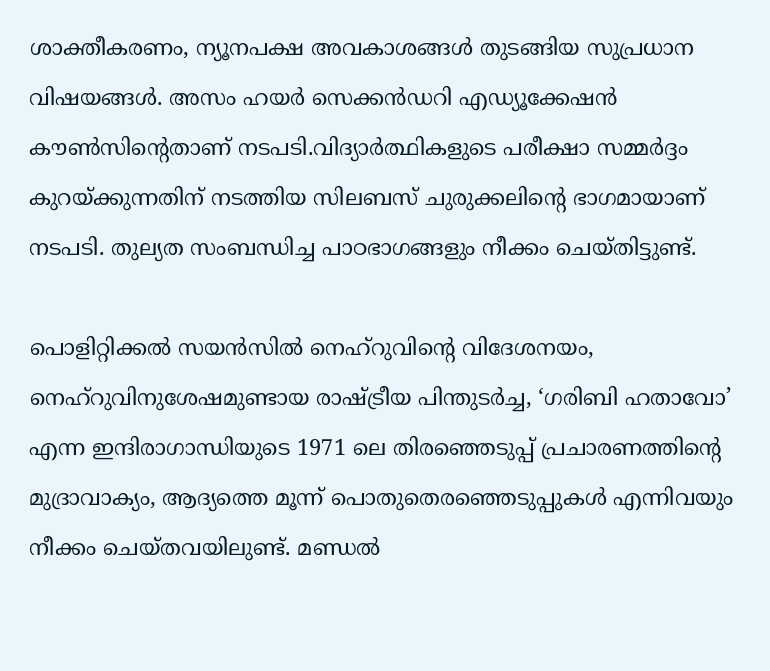ശാക്തീകരണം, ന്യൂനപക്ഷ അവകാശങ്ങള്‍ തുടങ്ങിയ സുപ്രധാന വിഷയങ്ങള്‍. അസം ഹയര്‍ സെക്കന്‍ഡറി എഡ്യൂക്കേഷന്‍ കൗണ്‍സിന്റെതാണ് നടപടി.വിദ്യാര്‍ത്ഥികളുടെ പരീക്ഷാ സമ്മര്‍ദ്ദം കുറയ്ക്കുന്നതിന് നടത്തിയ സിലബസ് ചുരുക്കലിന്റെ ഭാഗമായാണ് നടപടി. തുല്യത സംബന്ധിച്ച പാഠഭാഗങ്ങളും നീക്കം ചെയ്തിട്ടുണ്ട്.

പൊളിറ്റിക്കല്‍ സയന്‍സില്‍ നെഹ്റുവിന്റെ വിദേശനയം, നെഹ്റുവിനുശേഷമുണ്ടായ രാഷ്ട്രീയ പിന്തുടര്‍ച്ച, ‘ഗരിബി ഹതാവോ’ എന്ന ഇന്ദിരാഗാന്ധിയുടെ 1971 ലെ തിരഞ്ഞെടുപ്പ് പ്രചാരണത്തിന്റെ മുദ്രാവാക്യം, ആദ്യത്തെ മൂന്ന് പൊതുതെരഞ്ഞെടുപ്പുകള്‍ എന്നിവയും നീക്കം ചെയ്തവയിലുണ്ട്. മണ്ഡല്‍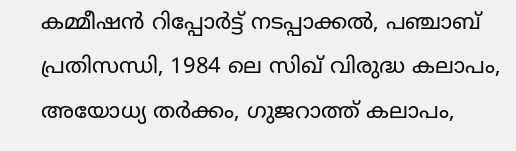കമ്മീഷന്‍ റിപ്പോര്‍ട്ട് നടപ്പാക്കല്‍, പഞ്ചാബ് പ്രതിസന്ധി, 1984 ലെ സിഖ് വിരുദ്ധ കലാപം, അയോധ്യ തര്‍ക്കം, ഗുജറാത്ത് കലാപം,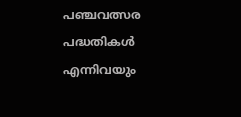പഞ്ചവത്സര പദ്ധതികള്‍ എന്നിവയും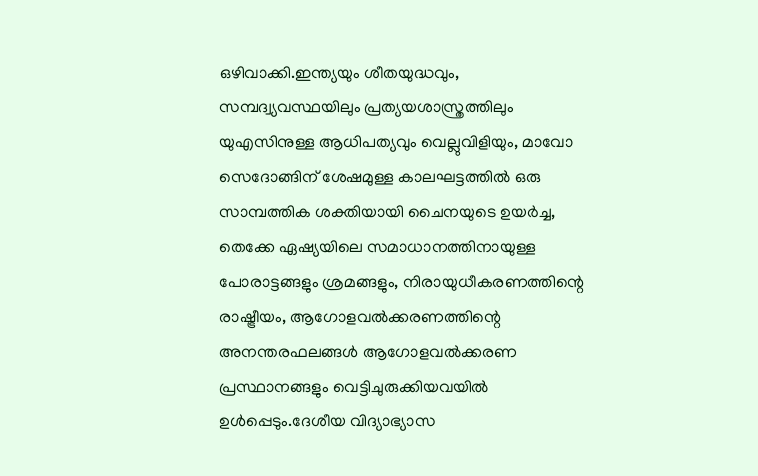ഒഴിവാക്കി.ഇന്ത്യയും ശീതയുദ്ധവും, സമ്പദ്വ്യവസ്ഥയിലും പ്രത്യയശാസ്ത്രത്തിലും യുഎസിനുള്ള ആധിപത്യവും വെല്ലുവിളിയും, മാവോ സെദോങ്ങിന് ശേഷമുള്ള കാലഘട്ടത്തില്‍ ഒരു സാമ്പത്തിക ശക്തിയായി ചൈനയുടെ ഉയര്‍ച്ച, തെക്കേ ഏഷ്യയിലെ സമാധാനത്തിനായുള്ള പോരാട്ടങ്ങളും ശ്രമങ്ങളും, നിരായുധീകരണത്തിന്റെ രാഷ്ട്രീയം, ആഗോളവല്‍ക്കരണത്തിന്റെ അനന്തരഫലങ്ങള്‍ ആഗോളവല്‍ക്കരണ പ്രസ്ഥാനങ്ങളും വെട്ടിചുരുക്കിയവയില്‍ ഉള്‍പ്പെടും.ദേശീയ വിദ്യാഭ്യാസ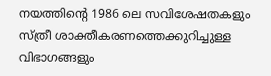നയത്തിന്റെ 1986 ലെ സവിശേഷതകളും സ്ത്രീ ശാക്തീകരണത്തെക്കുറിച്ചുള്ള വിഭാഗങ്ങളും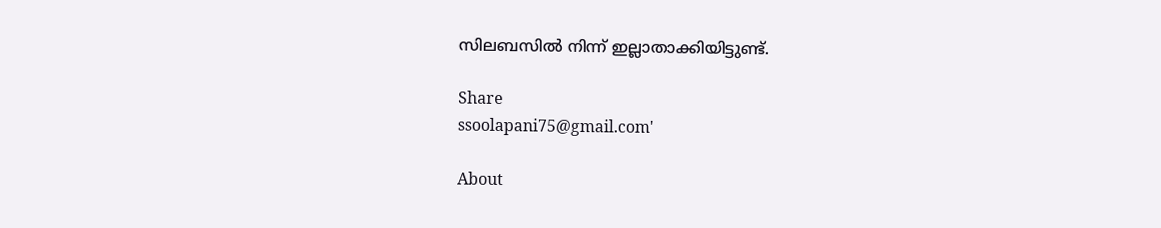സിലബസില്‍ നിന്ന് ഇല്ലാതാക്കിയിട്ടുണ്ട്.

Share
ssoolapani75@gmail.com'

About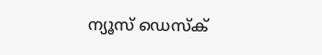ന്യൂസ് ഡെസ്ക്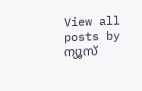View all posts by ന്യൂസ്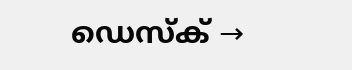ഡെസ്ക് →